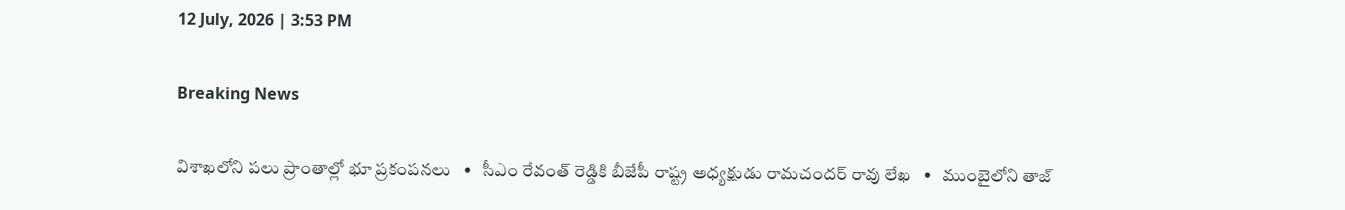12 July, 2026 | 3:53 PM

Breaking News

విశాఖలోని పలు ప్రాంతాల్లో భూ ప్రకంపనలు   •   సీఎం రేవంత్ రెడ్డికి బీజేపీ రాష్ట్ర అధ్యక్షుడు రామచందర్ రావు లేఖ   •   ముంబైలోని తాజ్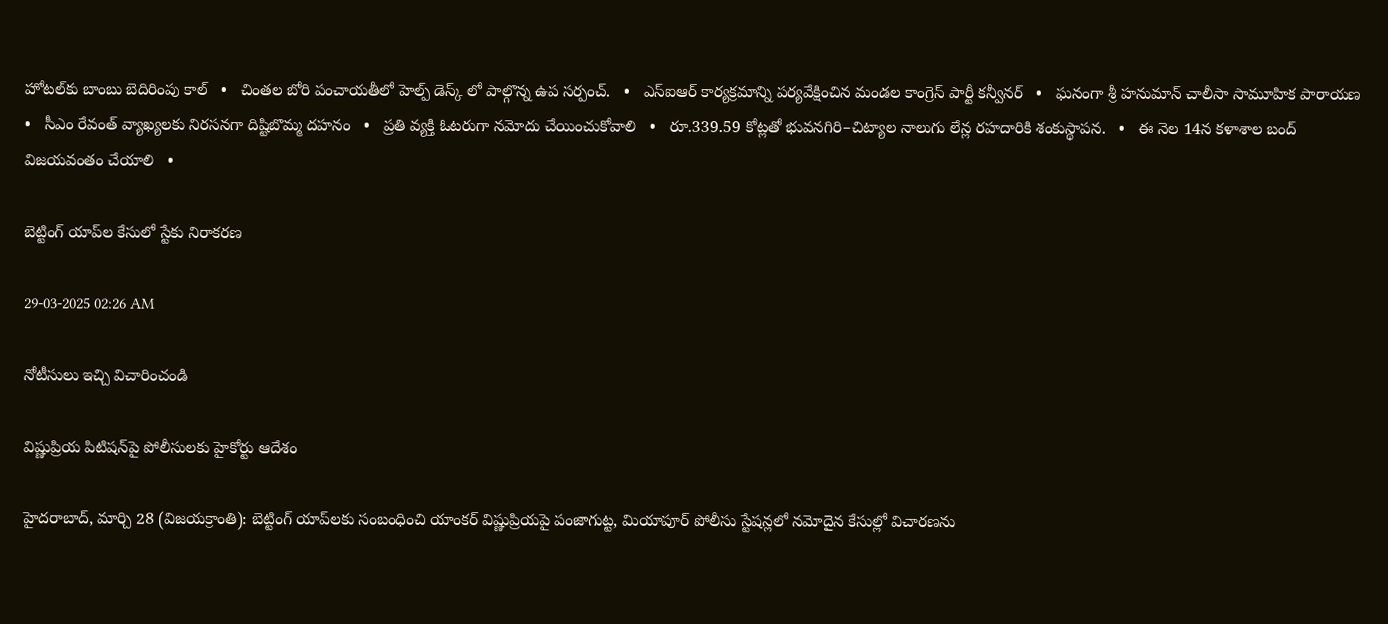హోటల్‌కు బాంబు బెదిరింపు కాల్   •   చింతల బోరి పంచాయతీలో హెల్ప్ డెస్క్ లో పాల్గొన్న ఉప సర్పంచ్.   •   ఎస్ఐఆర్ కార్యక్రమాన్ని పర్యవేక్షించిన మండల కాంగ్రెస్ పార్టీ కన్వీనర్   •   ఘనంగా శ్రీ హనుమాన్ చాలీసా సామూహిక పారాయణ   •   సీఎం రేవంత్ వ్యాఖ్యలకు నిరసనగా దిష్టిబొమ్మ దహనం   •   ప్రతి వ్యక్తి ఓటరుగా నమోదు చేయించుకోవాలి   •   రూ.339.59 కోట్లతో భువనగిరి–చిట్యాల నాలుగు లేన్ల రహదారికి శంకుస్థాపన.   •   ఈ నెల 14న కళాశాల బంద్ విజయవంతం చేయాలి   •

బెట్టింగ్ యాప్‌ల కేసులో స్టేకు నిరాకరణ

29-03-2025 02:26 AM

నోటీసులు ఇచ్చి విచారించండి

విష్ణుప్రియ పిటిషన్‌పై పోలీసులకు హైకోర్టు ఆదేశం

హైదరాబాద్, మార్చి 28 (విజయక్రాంతి): బెట్టింగ్ యాప్‌లకు సంబంధించి యాంకర్ విష్ణుప్రియపై పంజాగుట్ట, మియాపూర్ పోలీసు స్టేషన్లలో నమోదైన కేసుల్లో విచారణను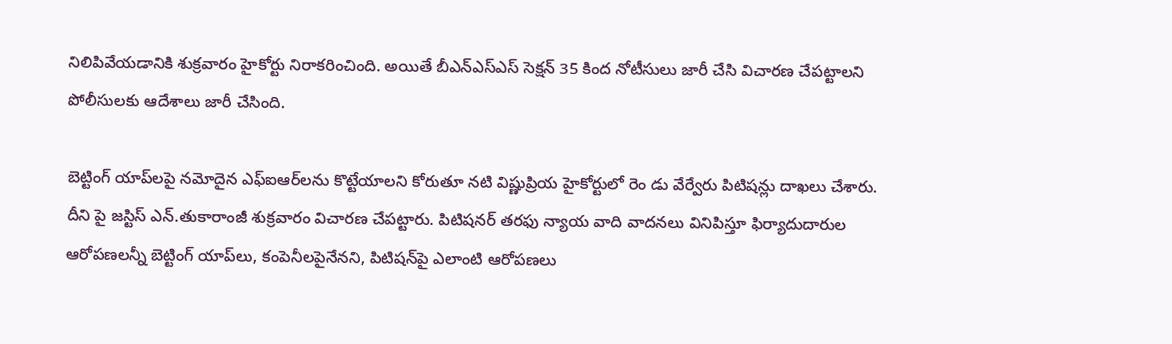నిలిపివేయడానికి శుక్రవారం హైకోర్టు నిరాకరించింది. అయితే బీఎన్‌ఎస్‌ఎస్ సెక్షన్ 35 కింద నోటీసులు జారీ చేసి విచారణ చేపట్టాలని పోలీసులకు ఆదేశాలు జారీ చేసింది.

బెట్టింగ్ యాప్‌లపై నమోదైన ఎఫ్‌ఐఆర్‌లను కొట్టేయాలని కోరుతూ నటి విష్ణుప్రియ హైకోర్టులో రెం డు వేర్వేరు పిటిషన్లు దాఖలు చేశారు. దీని పై జస్టిస్ ఎన్.తుకారాంజీ శుక్రవారం విచారణ చేపట్టారు. పిటిషనర్ తరఫు న్యాయ వాది వాదనలు వినిపిస్తూ ఫిర్యాదుదారుల ఆరోపణలన్నీ బెట్టింగ్ యాప్‌లు, కంపెనీలపైనేనని, పిటిషన్‌పై ఎలాంటి ఆరోపణలు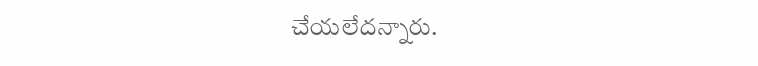చేయలేదన్నారు.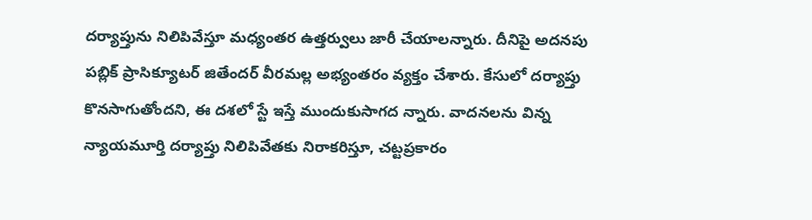దర్యాప్తును నిలిపివేస్తూ మధ్యంతర ఉత్తర్వులు జారీ చేయాలన్నారు. దీనిపై అదనపు పబ్లిక్ ప్రాసిక్యూటర్ జితేందర్ వీరమల్ల అభ్యంతరం వ్యక్తం చేశారు. కేసులో దర్యాప్తు కొనసాగుతోందని, ఈ దశలో స్టే ఇస్తే ముందుకుసాగద న్నారు. వాదనలను విన్న న్యాయమూర్తి దర్యాప్తు నిలిపివేతకు నిరాకరిస్తూ, చట్టప్రకారం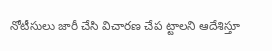నోటీసులు జారీ చేసి విచారణ చేప ట్టాలని ఆదేశిస్తూ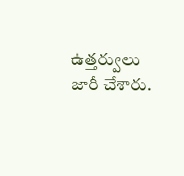ఉత్తర్వులు జారీ చేశారు.